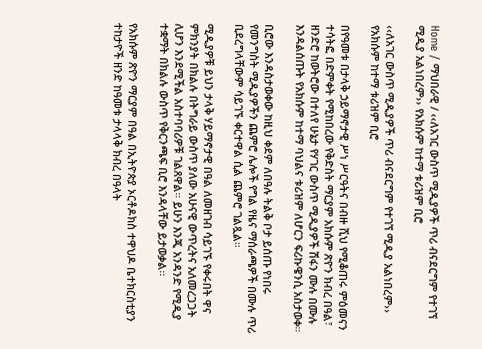Home / ማህበራዊ / ‹‹ለአገር ውስጥ ሚዲያዎች ጥሪ ብናደርግም የተገኘ ሚዲያ አልነበረም›› የአክሱም ከተማ ቱሪዝም ቢሮ

‹‹ለአገር ውስጥ ሚዲያዎች ጥሪ ብናደርግም የተገኘ ሚዲያ አልነበረም›› የአክሱም ከተማ ቱሪዝም ቢሮ

በየዓመቱ በታላቅ ኃይማኖታዊ ሥነ ሥርዓትና በብዙ ሺህ የሚቆጠሩ ምዕመናን ተሳትፎ በድምቀት የሚከበረው የቅድስት ማርያም አክሱም ጽዮን ክብረ በዓል፣ ዘንድሮ ከወትሮው በተለየ ሁኔታ የሃገር ውስጥ ሚዲያዎች ሽፋን ሙሉ በሙሉ እንዳልሰጡት የአክሱም ከተማ ባህልና ቱሪዝም ለሆርን ፍሪኩዌንሲ አስታወቀ።

ቢሮው እንዳስታወቀው ከዚህ ቀደም ለበዓሉ ትልቅ ቦታ ይሰጡ የነበሩ የመንግስት ሚዲያዎችን ጨምሮ ሌሎች የግል የዜና ማሰራጫዎች በሙሉ ጥሪ ቢደረግላቸውም ሳይገኙ ቀርተዋል ሲል ጨምሮ ገልጿል።

ሚዲያዎቹ ይህን ታላቅ ሃይማኖታዊ በዓል ለመዘገብ ሳይገኙ የቀሩበት ዋና ምክንያት በክልሉ በትግራይ ውስጥ ያለው አሁናዊ ውጥረትና አለመረጋጋት ሊሆን እንደሚችል አስተባባሪዎቹ ገልጸዋል። ይሁን እንጂ አንዳንድ የሚዲያ ተቋማት በክልሉ ውስጥ የቅርንጫፍ ቢሮ እንዳላቸው ይታወቃል፡፡

የአክሱም ጽዮን ማርያም በዓል በኢትዮጵያ ኦርቶዶክስ ተዋህዶ ቤተክርስቲያን ተከታዮች ዘንድ ከዓመቱ ታላላቅ ክብረ በዓላት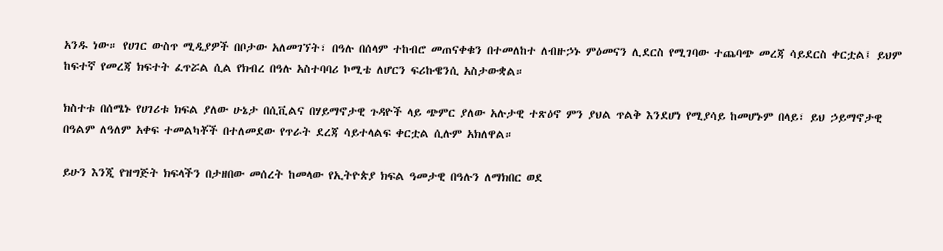አንዱ ነው። የሀገር ውስጥ ሚዲያዎች በቦታው አለመገኘት፣ በዓሉ በሰላም ተከብሮ መጠናቀቁን በተመለከተ ለብዙኃኑ ምዕመናን ሊደርስ የሚገባው ተጨባጭ መረጃ ሳይደርስ ቀርቷል፤ ይህም ከፍተኛ የመረጃ ክፍተት ፈጥሯል ሲል የክብረ በዓሉ አስተባባሪ ኮሚቴ ለሆርን ፍሪኩዌንሲ አስታውቋል።

ክስተቱ በሰሜኑ የሀገሪቱ ክፍል ያለው ሁኔታ በሲቪልና በሃይማኖታዊ ጉዳዮች ላይ ጭምር ያለው አሉታዊ ተጽዕኖ ምን ያህል ጥልቅ እንደሆነ የሚያሳይ ከመሆኑም በላይ፣ ይህ ኃይማኖታዊ በዓልም ለዓለም አቀፍ ተመልካቾች በተለመደው የጥራት ደረጃ ሳይተላልፍ ቀርቷል ሲሉም አክለዋል።

ይሁን እንጂ የዝግጅት ክፍላችን በታዘበው መሰረት ከመላው የኢትዮጵያ ክፍል ዓመታዊ በዓሉን ለማክበር ወደ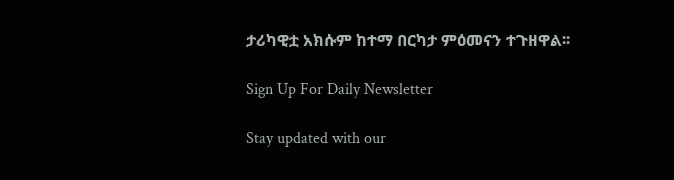ታሪካዊቷ አክሱም ከተማ በርካታ ምዕመናን ተጉዘዋል፡፡

Sign Up For Daily Newsletter

Stay updated with our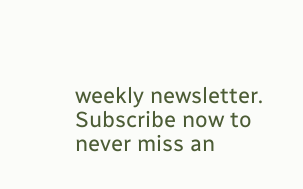weekly newsletter. Subscribe now to never miss an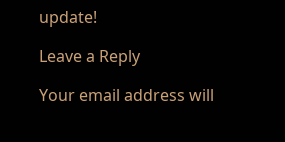update!

Leave a Reply

Your email address will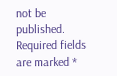not be published. Required fields are marked *